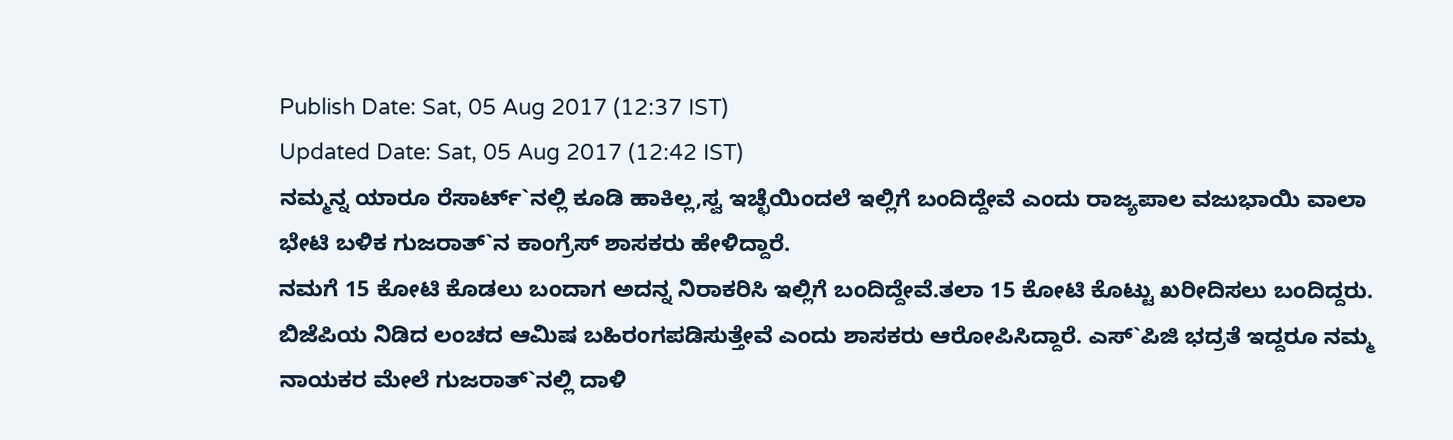Publish Date: Sat, 05 Aug 2017 (12:37 IST)
Updated Date: Sat, 05 Aug 2017 (12:42 IST)
ನಮ್ಮನ್ನ ಯಾರೂ ರೆಸಾರ್ಟ್`ನಲ್ಲಿ ಕೂಡಿ ಹಾಕಿಲ್ಲ,ಸ್ವ ಇಚ್ಛೆಯಿಂದಲೆ ಇಲ್ಲಿಗೆ ಬಂದಿದ್ದೇವೆ ಎಂದು ರಾಜ್ಯಪಾಲ ವಜುಭಾಯಿ ವಾಲಾ ಭೇಟಿ ಬಳಿಕ ಗುಜರಾತ್`ನ ಕಾಂಗ್ರೆಸ್ ಶಾಸಕರು ಹೇಳಿದ್ದಾರೆ.
ನಮಗೆ 15 ಕೋಟಿ ಕೊಡಲು ಬಂದಾಗ ಅದನ್ನ ನಿರಾಕರಿಸಿ ಇಲ್ಲಿಗೆ ಬಂದಿದ್ದೇವೆ.ತಲಾ 15 ಕೋಟಿ ಕೊಟ್ಟು ಖರೀದಿಸಲು ಬಂದಿದ್ದರು. ಬಿಜೆಪಿಯ ನಿಡಿದ ಲಂಚದ ಆಮಿಷ ಬಹಿರಂಗಪಡಿಸುತ್ತೇವೆ ಎಂದು ಶಾಸಕರು ಆರೋಪಿಸಿದ್ದಾರೆ. ಎಸ್`ಪಿಜಿ ಭದ್ರತೆ ಇದ್ದರೂ ನಮ್ಮ ನಾಯಕರ ಮೇಲೆ ಗುಜರಾತ್`ನಲ್ಲಿ ದಾಳಿ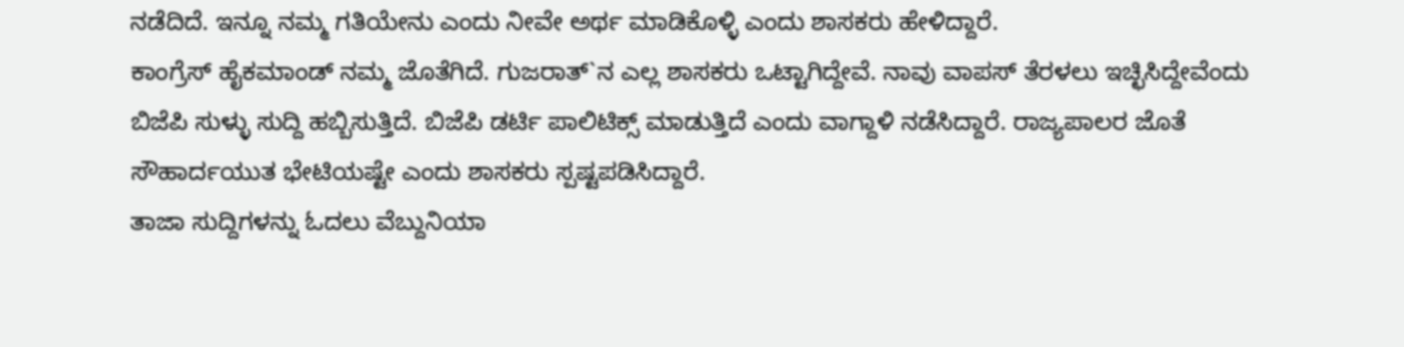ನಡೆದಿದೆ. ಇನ್ನೂ ನಮ್ಮ ಗತಿಯೇನು ಎಂದು ನೀವೇ ಅರ್ಥ ಮಾಡಿಕೊಳ್ಳಿ ಎಂದು ಶಾಸಕರು ಹೇಳಿದ್ದಾರೆ.
ಕಾಂಗ್ರೆಸ್ ಹೈಕಮಾಂಡ್ ನಮ್ಮ ಜೊತೆಗಿದೆ. ಗುಜರಾತ್`ನ ಎಲ್ಲ ಶಾಸಕರು ಒಟ್ಟಾಗಿದ್ದೇವೆ. ನಾವು ವಾಪಸ್ ತೆರಳಲು ಇಚ್ಛಿಸಿದ್ದೇವೆಂದು ಬಿಜೆಪಿ ಸುಳ್ಳು ಸುದ್ದಿ ಹಬ್ಬಿಸುತ್ತಿದೆ. ಬಿಜೆಪಿ ಡರ್ಟಿ ಪಾಲಿಟಿಕ್ಸ್ ಮಾಡುತ್ತಿದೆ ಎಂದು ವಾಗ್ದಾಳಿ ನಡೆಸಿದ್ದಾರೆ. ರಾಜ್ಯಪಾಲರ ಜೊತೆ ಸೌಹಾರ್ದಯುತ ಭೇಟಿಯಷ್ಟೇ ಎಂದು ಶಾಸಕರು ಸ್ಪಷ್ಟಪಡಿಸಿದ್ದಾರೆ.
ತಾಜಾ ಸುದ್ದಿಗಳನ್ನು ಓದಲು ವೆಬ್ದುನಿಯಾ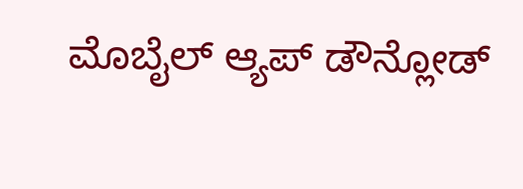ಮೊಬೈಲ್ ಆ್ಯಪ್ ಡೌನ್ಲೋಡ್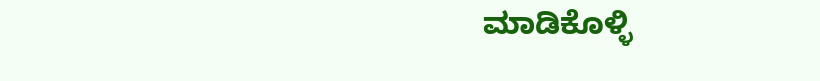ಮಾಡಿಕೊಳ್ಳಿ